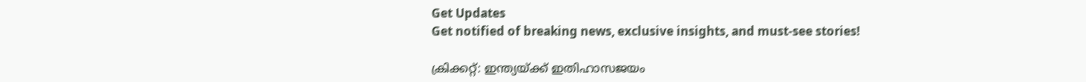Get Updates
Get notified of breaking news, exclusive insights, and must-see stories!

ക്രിക്കറ്റ്: ഇന്ത്യയ്ക്ക് ഇതിഹാസജയം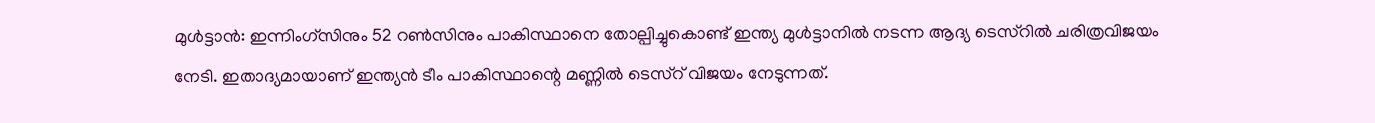മുള്‍ട്ടാന്‍: ഇന്നിംഗ്സിനും 52 റണ്‍സിനും പാകിസ്ഥാനെ തോല്പിച്ചുകൊണ്ട് ഇന്ത്യ മുള്‍ട്ടാനില്‍ നടന്ന ആദ്യ ടെസ്റില്‍ ചരിത്രവിജയം നേടി. ഇതാദ്യമായാണ് ഇന്ത്യന്‍ ടീം പാകിസ്ഥാന്റെ മണ്ണില്‍ ടെസ്റ് വിജയം നേടുന്നത്.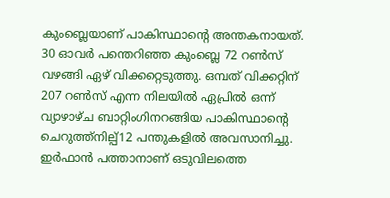കുംബ്ലെയാണ് പാകിസ്ഥാന്റെ അന്തകനായത്. 30 ഓവര്‍ പന്തെറിഞ്ഞ കുംബ്ലെ 72 റണ്‍സ് വഴങ്ങി ഏഴ് വിക്കറ്റെടുത്തു. ഒമ്പത് വിക്കറ്റിന് 207 റണ്‍സ് എന്ന നിലയില്‍ ഏപ്രില്‍ ഒന്ന് വ്യാഴാഴ്ച ബാറ്റിംഗിനറങ്ങിയ പാകിസ്ഥാന്റെ ചെറുത്ത്നില്പ്12 പന്തുകളില്‍ അവസാനിച്ചു. ഇര്‍ഫാന്‍ പത്താനാണ് ഒടുവിലത്തെ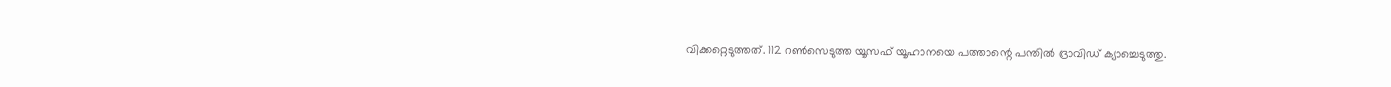വിക്കറ്റെടുത്തത്. 112 റണ്‍സെടുത്ത യൂസഫ് യൂഹാനയെ പത്താന്റെ പന്തില്‍ ദ്രാവിഡ് ക്യാച്ചെടുത്തു.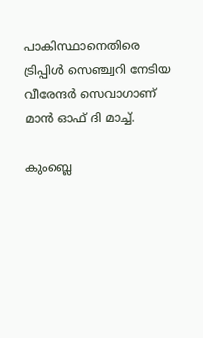പാകിസ്ഥാനെതിരെ ട്രിപ്പിള്‍ സെഞ്ച്വറി നേടിയ വീരേന്ദര്‍ സെവാഗാണ് മാന്‍ ഓഫ് ദി മാച്ച്.

കുംബ്ലെ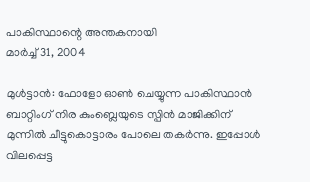പാകിസ്ഥാന്റെ അന്തകനായി
മാര്‍ച്ച് 31, 2004

മുള്‍ട്ടാന്‍: ഫോളോ ഓണ്‍ ചെയ്യുന്ന പാകിസ്ഥാന്‍ ബാറ്റിംഗ് നിര കുംബ്ലെയുടെ സ്പിന്‍ മാജിക്കിന് മുന്നില്‍ ചീട്ടുകൊട്ടാരം പോലെ തകര്‍ന്നു. ഇപ്പോള്‍ വിലപ്പെട്ട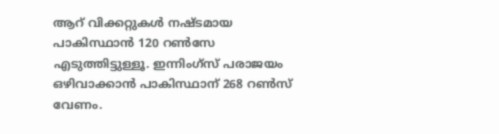ആറ് വിക്കറ്റുകള്‍ നഷ്ടമായ പാകിസ്ഥാന്‍ 120 റണ്‍സേ എടുത്തിട്ടുള്ളൂ. ഇന്നിംഗ്സ് പരാജയം ഒഴിവാക്കാന്‍ പാകിസ്ഥാന് 268 റണ്‍സ് വേണം.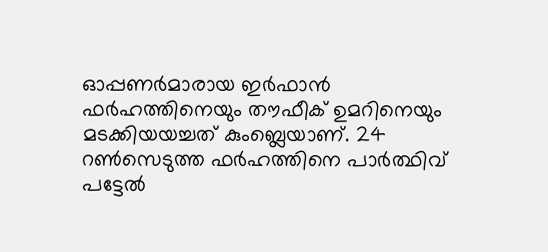ഓപ്പണര്‍മാരായ ഇര്‍ഫാന്‍ ഫര്‍ഹത്തിനെയും തൗഫീക് ഉമറിനെയും മടക്കിയയച്ചത് കുംബ്ലെയാണ്. 24 റണ്‍സെടുത്ത ഫര്‍ഹത്തിനെ പാര്‍ത്ഥിവ് പട്ടേല്‍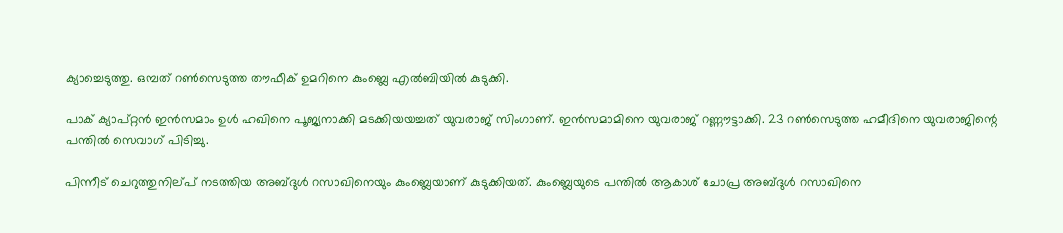ക്യാച്ചെടുത്തു. ഒമ്പത് റണ്‍സെടുത്ത തൗഫീക് ഉമറിനെ കുംബ്ലെ എല്‍ബിയില്‍ കുടുക്കി.

പാക് ക്യാപ്റ്റന്‍ ഇന്‍സമാം ഉള്‍ ഹഖിനെ പൂജ്യനാക്കി മടക്കിയയച്ചത് യുവരാജ് സിംഗാണ്. ഇന്‍സമാമിനെ യുവരാജ് റണ്ണൗട്ടാക്കി. 23 റണ്‍സെടുത്ത ഹമീദിനെ യുവരാജിന്റെ പന്തില്‍ സെവാഗ് പിടിച്ചു.

പിന്നീട് ചെറുത്തുനില്പ് നടത്തിയ അബ്ദുള്‍ റസാഖിനെയും കുംബ്ലെയാണ് കുടുക്കിയത്. കുംബ്ലെയുടെ പന്തില്‍ ആകാശ് ചോപ്ര അബ്ദുള്‍ റസാഖിനെ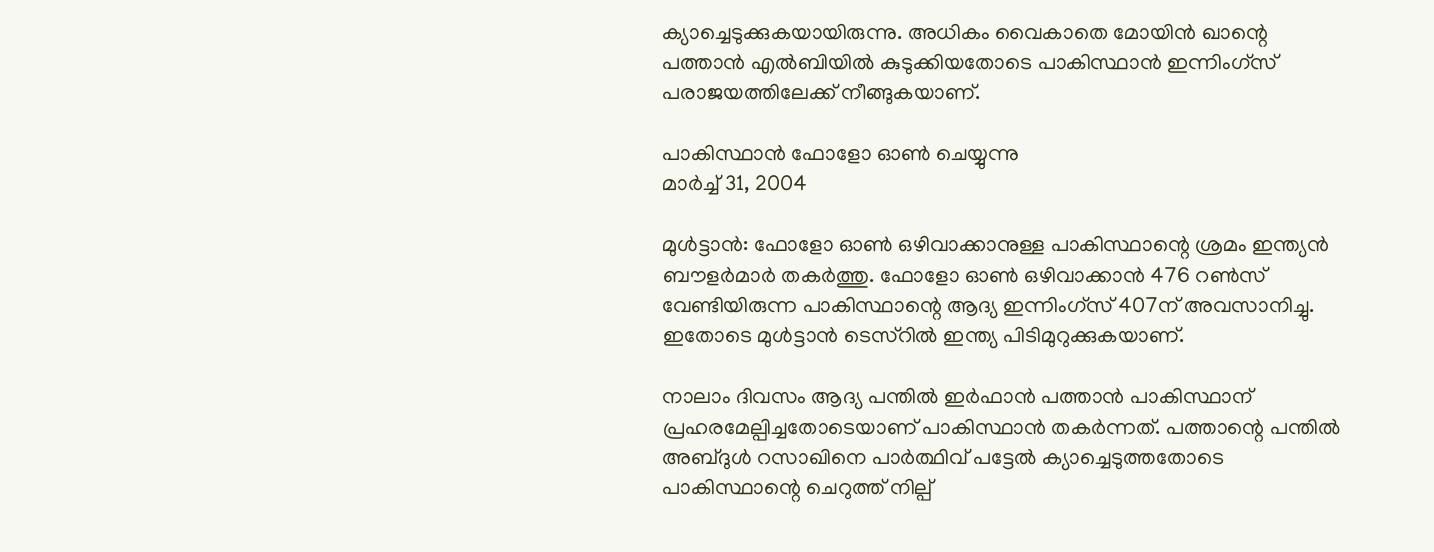ക്യാച്ചെടുക്കുകയായിരുന്നു. അധികം വൈകാതെ മോയിന്‍ ഖാന്റെ പത്താന്‍ എല്‍ബിയില്‍ കുടുക്കിയതോടെ പാകിസ്ഥാന്‍ ഇന്നിംഗ്സ് പരാജയത്തിലേക്ക് നീങ്ങുകയാണ്.

പാകിസ്ഥാന്‍ ഫോളോ ഓണ്‍ ചെയ്യുന്നു
മാര്‍ച്ച് 31, 2004

മുള്‍ട്ടാന്‍: ഫോളോ ഓണ്‍ ഒഴിവാക്കാനുള്ള പാകിസ്ഥാന്റെ ശ്രമം ഇന്ത്യന്‍ ബൗളര്‍മാര്‍ തകര്‍ത്തു. ഫോളോ ഓണ്‍ ഒഴിവാക്കാന്‍ 476 റണ്‍സ് വേണ്ടിയിരുന്ന പാകിസ്ഥാന്റെ ആദ്യ ഇന്നിംഗ്സ് 407ന് അവസാനിച്ചു. ഇതോടെ മുള്‍ട്ടാന്‍ ടെസ്റില്‍ ഇന്ത്യ പിടിമുറുക്കുകയാണ്.

നാലാം ദിവസം ആദ്യ പന്തില്‍ ഇര്‍ഫാന്‍ പത്താന്‍ പാകിസ്ഥാന് പ്രഹരമേല്പിച്ചതോടെയാണ് പാകിസ്ഥാന്‍ തകര്‍ന്നത്. പത്താന്റെ പന്തില്‍ അബ്ദുള്‍ റസാഖിനെ പാര്‍ത്ഥിവ് പട്ടേല്‍ ക്യാച്ചെടുത്തതോടെ പാകിസ്ഥാന്റെ ചെറുത്ത് നില്പ്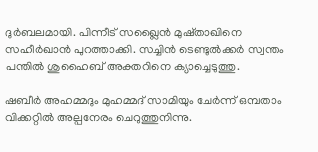ദുര്‍ബലമായി. പിന്നീട് സഖ്ലൈന്‍ മുഷ്താഖിനെ സഹീര്‍ഖാന്‍ പുറത്താക്കി. സച്ചിന്‍ ടെണ്ടുല്‍ക്കര്‍ സ്വന്തം പന്തില്‍ ശുഹൈബ് അക്തറിനെ ക്യാച്ചെടുത്തു.

ഷബീര്‍ അഹമ്മദും മുഹമ്മദ് സാമിയും ചേര്‍ന്ന് ഒമ്പതാം വിക്കറ്റില്‍ അല്പനേരം ചെറുത്തുനിന്നു.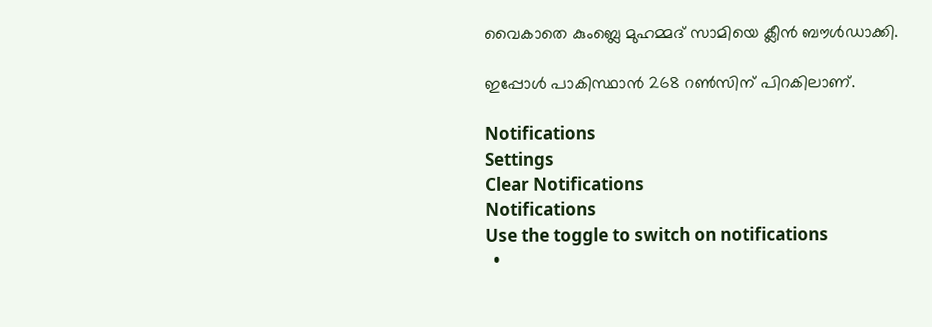വൈകാതെ കുംബ്ലെ മുഹമ്മദ് സാമിയെ ക്ലീന്‍ ബൗള്‍ഡാക്കി.

ഇപ്പോള്‍ പാകിസ്ഥാന്‍ 268 റണ്‍സിന് പിറകിലാണ്.

Notifications
Settings
Clear Notifications
Notifications
Use the toggle to switch on notifications
  •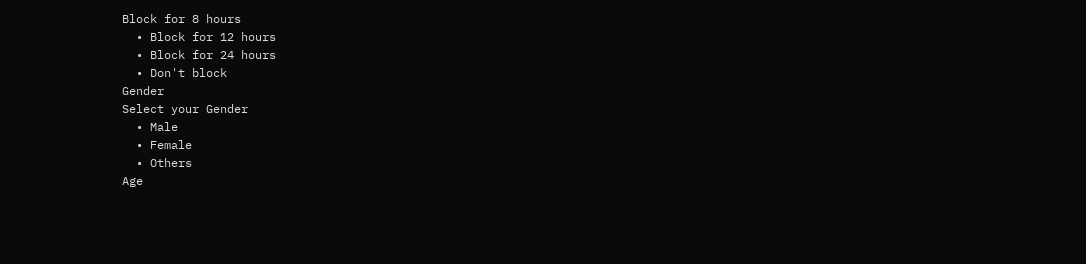Block for 8 hours
  • Block for 12 hours
  • Block for 24 hours
  • Don't block
Gender
Select your Gender
  • Male
  • Female
  • Others
Age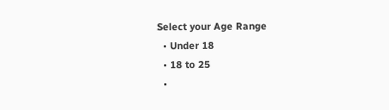Select your Age Range
  • Under 18
  • 18 to 25
  •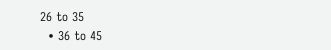26 to 35
  • 36 to 45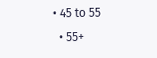• 45 to 55
  • 55+